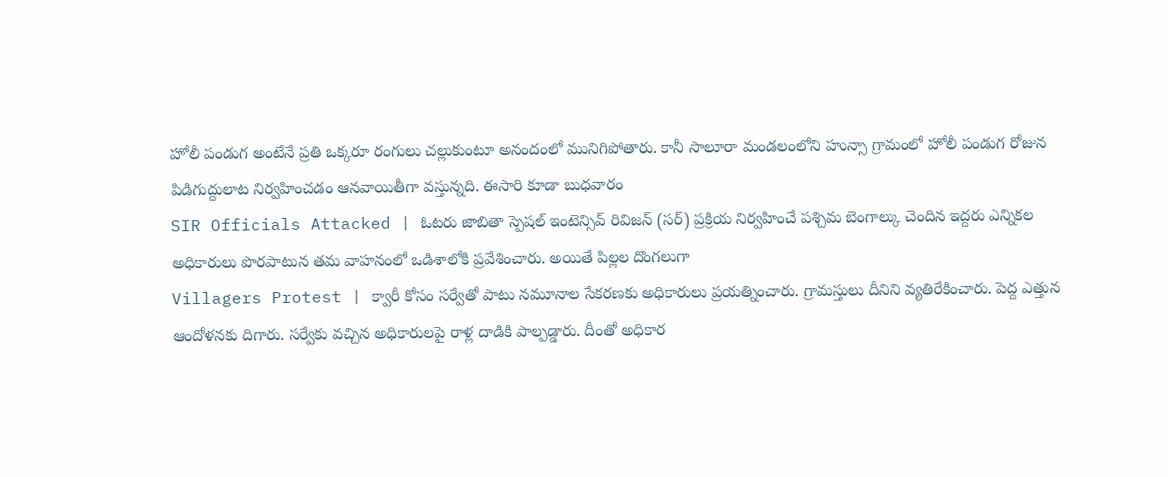హోలీ పండుగ అంటేనే ప్రతి ఒక్కరూ రంగులు చల్లుకుంటూ అనందంలో మునిగిపోతారు. కానీ సాలూరా మండలంలోని హున్సా గ్రామంలో హోలీ పండుగ రోజున పిడిగుద్దులాట నిర్వహించడం ఆనవాయితీగా వస్తున్నది. ఈసారి కూడా బుధవారం
SIR Officials Attacked | ఓటరు జాబితా స్పెషల్ ఇంటెన్సివ్ రివిజన్ (సర్) ప్రక్రియ నిర్వహించే పశ్చిమ బెంగాల్కు చెందిన ఇద్దరు ఎన్నికల అధికారులు పొరపాటున తమ వాహనంలో ఒడిశాలోకి ప్రవేశించారు. అయితే పిల్లల దొంగలుగా
Villagers Protest | క్వారీ కోసం సర్వేతో పాటు నమూనాల సేకరణకు అధికారులు ప్రయత్నించారు. గ్రామస్తులు దీనిని వ్యతిరేకించారు. పెద్ద ఎత్తున ఆందోళనకు దిగారు. సర్వేకు వచ్చిన అధికారులపై రాళ్ల దాడికి పాల్పడ్డారు. దీంతో అధికార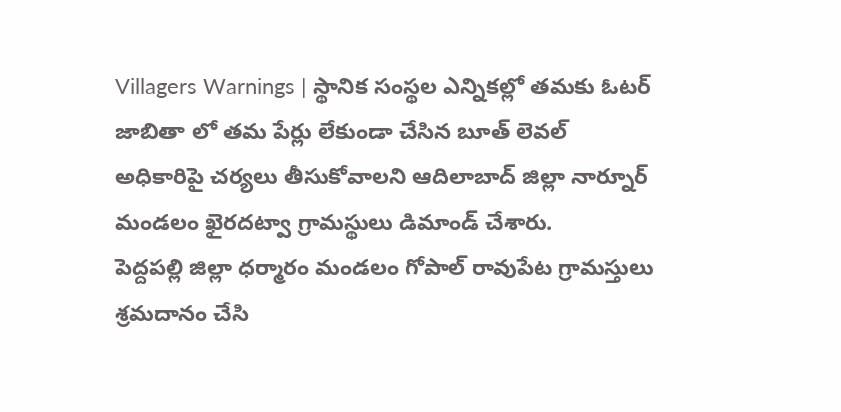Villagers Warnings | స్థానిక సంస్థల ఎన్నికల్లో తమకు ఓటర్ జాబితా లో తమ పేర్లు లేకుండా చేసిన బూత్ లెవల్ అధికారిపై చర్యలు తీసుకోవాలని ఆదిలాబాద్ జిల్లా నార్నూర్ మండలం ఖైరదట్వా గ్రామస్థులు డిమాండ్ చేశారు.
పెద్దపల్లి జిల్లా ధర్మారం మండలం గోపాల్ రావుపేట గ్రామస్తులు శ్రమదానం చేసి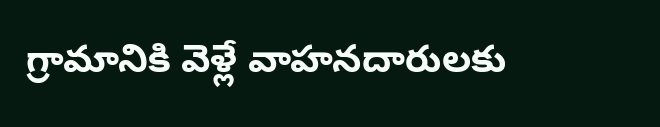గ్రామానికి వెళ్లే వాహనదారులకు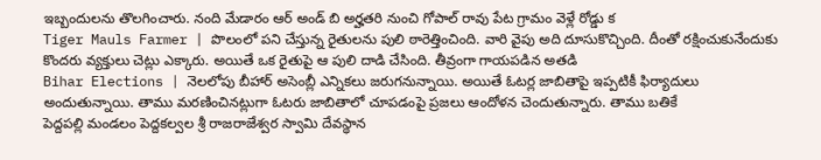ఇబ్బందులను తొలగించారు. నంది మేడారం ఆర్ అండ్ బి అర్హతరి నుంచి గోపాల్ రావు పేట గ్రామం వెళ్లే రోడ్డు క
Tiger Mauls Farmer | పొలంలో పని చేస్తున్న రైతులను పులి ఠారెత్తించింది. వారి వైపు అది దూసుకొచ్చింది. దీంతో రక్షించుకునేందుకు కొందరు వ్యక్తులు చెట్లు ఎక్కారు. అయితే ఒక రైతుపై ఆ పులి దాడి చేసింది. తీవ్రంగా గాయపడిన అతడి
Bihar Elections | నెలలోపు బీహార్ అసెంబ్లీ ఎన్నికలు జరుగనున్నాయి. అయితే ఓటర్ల జాబితాపై ఇప్పటికీ ఫిర్యాదులు అందుతున్నాయి. తాము మరణించినట్లుగా ఓటరు జాబితాలో చూపడంపై ప్రజలు ఆందోళన చెందుతున్నారు. తాము బతికే
పెద్దపల్లి మండలం పెద్దకల్వల శ్రీ రాజరాజేశ్వర స్వామి దేవస్థాన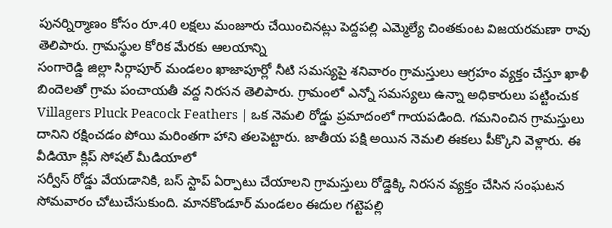పునర్నిర్మాణం కోసం రూ.40 లక్షలు మంజూరు చేయించినట్లు పెద్దపల్లి ఎమ్మెల్యే చింతకుంట విజయరమణా రావు తెలిపారు. గ్రామస్థుల కోరిక మేరకు ఆలయాన్ని
సంగారెడ్డి జిల్లా సిర్గాపూర్ మండలం ఖాజాపూర్లో నీటి సమస్యపై శనివారం గ్రామస్తులు ఆగ్రహం వ్యక్తం చేస్తూ ఖాళీ బిందెలతో గ్రామ పంచాయతీ వద్ద నిరసన తెలిపారు. గ్రామంలో ఎన్నో సమస్యలు ఉన్నా అధికారులు పట్టించుక
Villagers Pluck Peacock Feathers | ఒక నెమలి రోడ్డు ప్రమాదంలో గాయపడింది. గమనించిన గ్రామస్తులు దానిని రక్షించడం పోయి మరింతగా హాని తలపెట్టారు. జాతీయ పక్షి అయిన నెమలి ఈకలు పీక్కొని వెళ్లారు. ఈ వీడియో క్లిప్ సోషల్ మీడియాలో
సర్వీస్ రోడ్డు వేయడానికి, బస్ స్టాప్ ఏర్పాటు చేయాలని గ్రామస్తులు రోడ్డెక్కి నిరసన వ్యక్తం చేసిన సంఘటన సోమవారం చోటుచేసుకుంది. మానకొండూర్ మండలం ఈదుల గట్టెపల్లి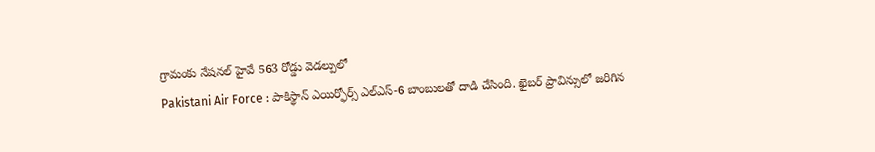గ్రామంకు నేషనల్ హైవే 563 రోడ్డు వెడల్పులో
Pakistani Air Force : పాకిస్థాన్ ఎయిర్ఫోర్స్ ఎల్ఎస్-6 బాంబులతో దాడి చేసింది. ఖైబర్ ప్రావిన్సులో జరిగిన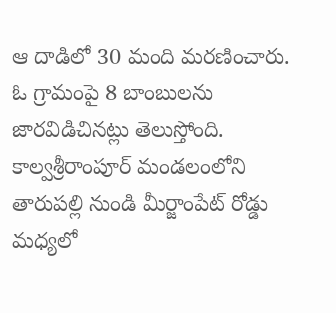ఆ దాడిలో 30 మంది మరణించారు. ఓ గ్రామంపై 8 బాంబులను జారవిడిచినట్లు తెలుస్తోంది.
కాల్వశ్రీరాంపూర్ మండలంలోని తారుపల్లి నుండి మీర్జాంపేట్ రోడ్డు మధ్యలో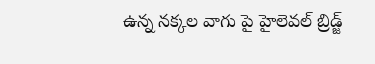ఉన్న నక్కల వాగు పై హైలెవల్ బ్రిడ్జ్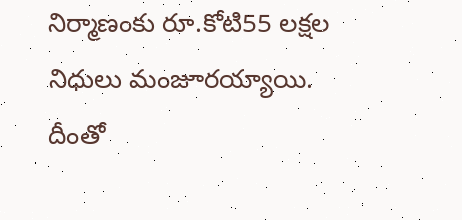నిర్మాణంకు రూ.కోటి55 లక్షల నిధులు మంజూరయ్యాయి. దీంతో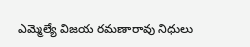ఎమ్మెల్యే విజయ రమణారావు నిధులు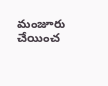మంజూరు చేయించ